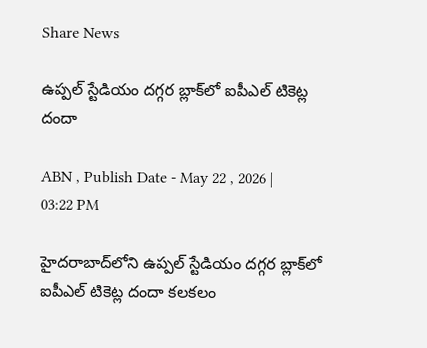Share News

ఉప్పల్ స్టేడియం దగ్గర బ్లాక్‌లో ఐపీఎల్ టికెట్ల దందా

ABN , Publish Date - May 22 , 2026 | 03:22 PM

హైదరాబాద్‌లోని ఉప్పల్ స్టేడియం దగ్గర బ్లాక్‌లో ఐపీఎల్ టికెట్ల దందా కలకలం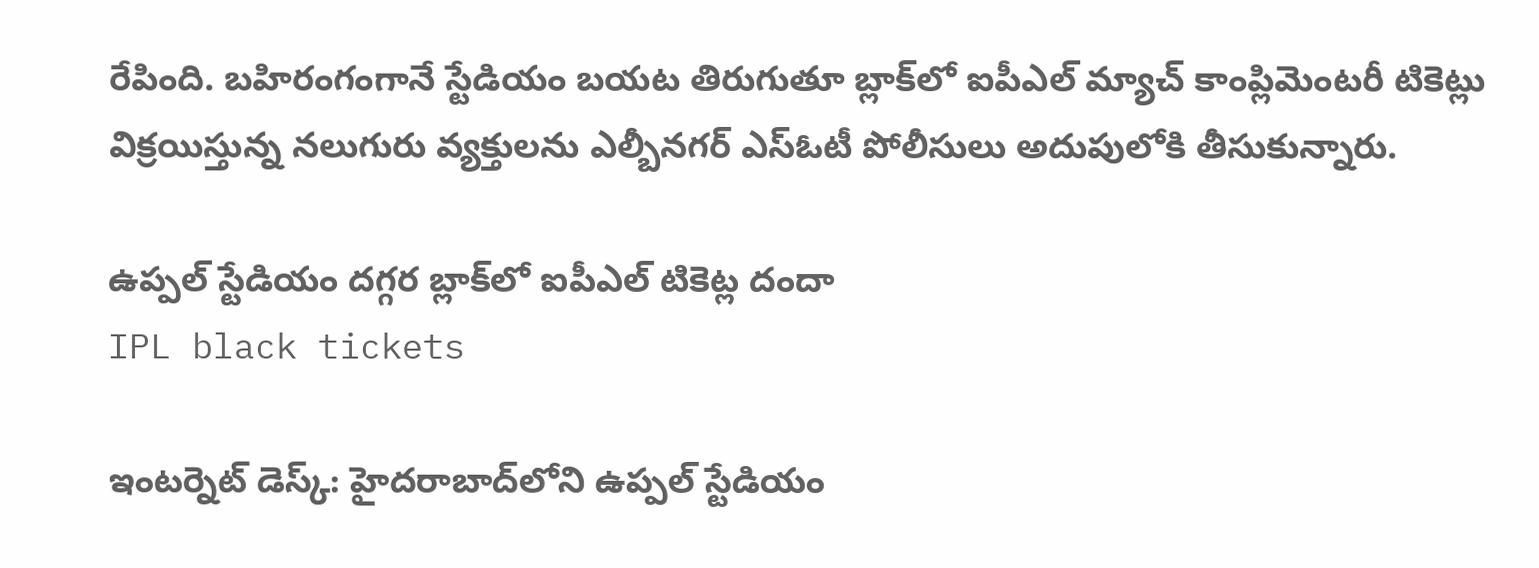రేపింది. బహిరంగంగానే స్టేడియం బయట తిరుగుతూ బ్లాక్‌లో ఐపీఎల్ మ్యాచ్ కాంప్లిమెంటరీ టికెట్లు విక్రయిస్తున్న నలుగురు వ్యక్తులను ఎల్బీనగర్ ఎస్ఓటీ పోలీసులు అదుపులోకి తీసుకున్నారు.

ఉప్పల్ స్టేడియం దగ్గర బ్లాక్‌లో ఐపీఎల్ టికెట్ల దందా
IPL black tickets

ఇంటర్నెట్ డెస్క్: హైదరాబాద్‌లోని ఉప్పల్ స్టేడియం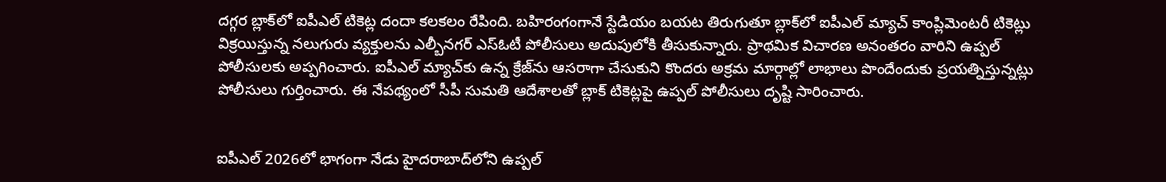దగ్గర బ్లాక్‌లో ఐపీఎల్ టికెట్ల దందా కలకలం రేపింది. బహిరంగంగానే స్టేడియం బయట తిరుగుతూ బ్లాక్‌లో ఐపీఎల్ మ్యాచ్ కాంప్లిమెంటరీ టికెట్లు విక్రయిస్తున్న నలుగురు వ్యక్తులను ఎల్బీనగర్ ఎస్ఓటీ పోలీసులు అదుపులోకి తీసుకున్నారు. ప్రాథమిక విచారణ అనంతరం వారిని ఉప్పల్ పోలీసులకు అప్పగించారు. ఐపీఎల్ మ్యాచ్‌కు ఉన్న క్రేజ్‌ను ఆసరాగా చేసుకుని కొందరు అక్రమ మార్గాల్లో లాభాలు పొందేందుకు ప్రయత్నిస్తున్నట్లు పోలీసులు గుర్తించారు. ఈ నేపథ్యంలో సీపీ సుమతి ఆదేశాలతో బ్లాక్ టికెట్లపై ఉప్పల్ పోలీసులు దృష్టి సారించారు.


ఐపీఎల్ 2026లో భాగంగా నేడు హైదరాబాద్‌లోని ఉప్పల్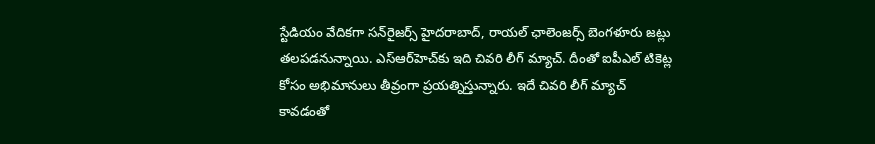స్టేడియం వేదికగా సన్‌రైజర్స్ హైదరాబాద్, రాయల్ ఛాలెంజర్స్ బెంగళూరు జట్లు తలపడనున్నాయి. ఎస్ఆర్‌హెచ్‌కు ఇది చివరి లీగ్ మ్యాచ్. దీంతో ఐపీఎల్ టికెట్ల కోసం అభిమానులు తీవ్రంగా ప్రయత్నిస్తున్నారు. ఇదే చివరి లీగ్ మ్యాచ్ కావడంతో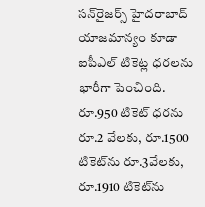సన్‌రైజర్స్ హైదరాబాద్ యాజమాన్యం కూడా ఐపీఎల్ టికెట్ల ధరలను భారీగా పెంచింది. రూ.950 టికెట్ ధరను రూ.2 వేలకు, రూ.1500 టికెట్‌ను రూ.3వేలకు, రూ.1910 టికెట్‌ను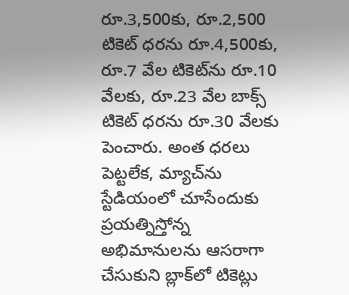రూ.3,500కు, రూ.2,500 టికెట్ ధరను రూ.4,500కు, రూ.7 వేల టికెట్‌ను రూ.10 వేలకు, రూ.23 వేల బాక్స్ టికెట్ ధరను రూ.30 వేలకు పెంచారు. అంత ధరలు పెట్టలేక, మ్యాచ్‌ను స్టేడియంలో చూసేందుకు ప్రయత్నిస్తోన్న అభిమానులను ఆసరాగా చేసుకుని బ్లాక్‌లో టికెట్లు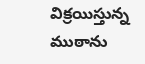విక్రయిస్తున్న ముఠాను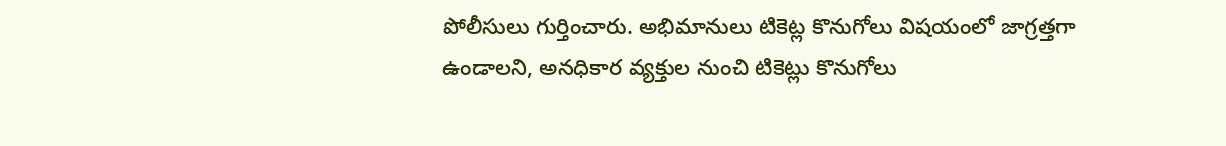పోలీసులు గుర్తించారు. అభిమానులు టికెట్ల కొనుగోలు విషయంలో జాగ్రత్తగా ఉండాలని, అనధికార వ్యక్తుల నుంచి టికెట్లు కొనుగోలు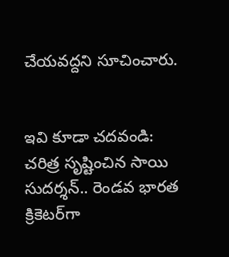చేయవద్దని సూచించారు.


ఇవి కూడా చదవండి:
చరిత్ర సృష్టించిన సాయి సుదర్శన్.. రెండవ భారత క్రికెటర్‌గా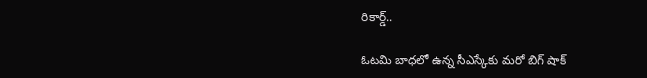రికార్డ్..

ఓటమి బాధలో ఉన్న సీఎస్కేకు మరో బిగ్ షాక్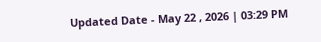Updated Date - May 22 , 2026 | 03:29 PM